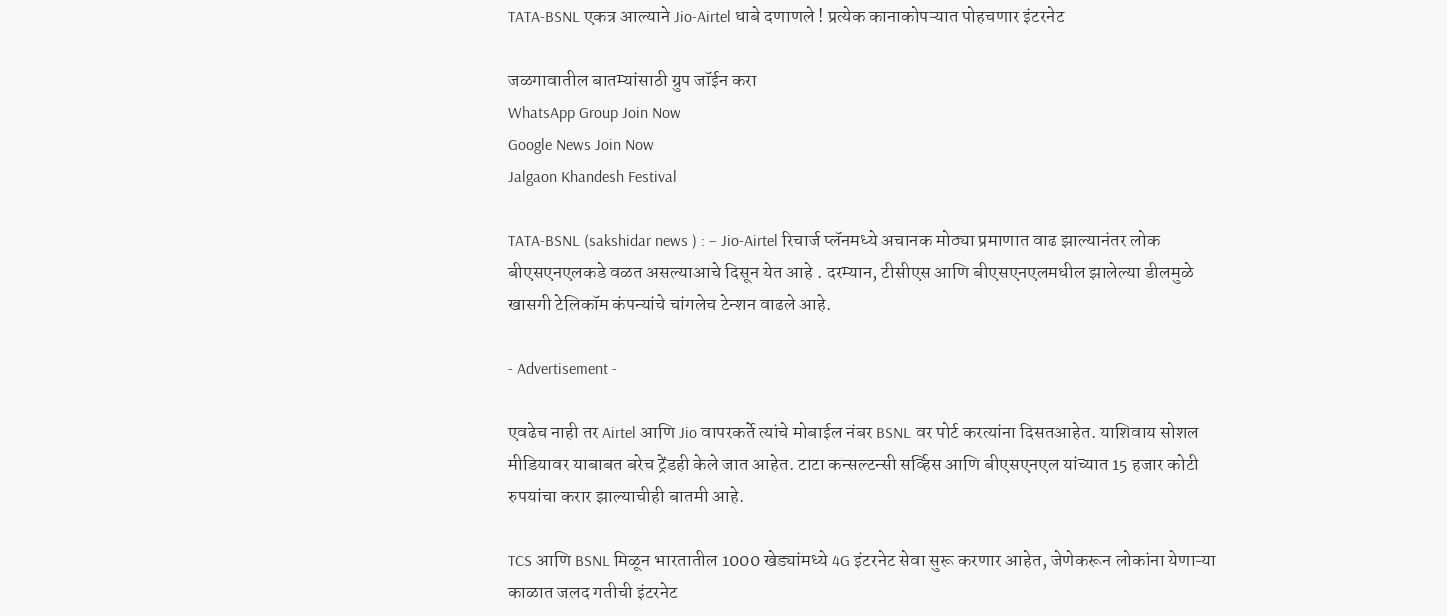TATA-BSNL एकत्र आल्याने Jio-Airtel धाबे दणाणले ! प्रत्येक कानाकोपऱ्यात पोहचणार इंटरनेट

जळगावातील बातम्यांसाठी ग्रुप जॉईन करा
WhatsApp Group Join Now
Google News Join Now
Jalgaon Khandesh Festival

TATA-BSNL (sakshidar news ) : – Jio-Airtel रिचार्ज प्लॅनमध्ये अचानक मोठ्या प्रमाणात वाढ झाल्यानंतर लोक बीएसएनएलकडे वळत असल्याआचे दिसून येत आहे . दरम्यान, टीसीएस आणि बीएसएनएलमधील झालेल्या डीलमुळे खासगी टेलिकॉम कंपन्यांचे चांगलेच टेन्शन वाढले आहे.

- Advertisement -

एवढेच नाही तर Airtel आणि Jio वापरकर्ते त्यांचे मोबाईल नंबर BSNL वर पोर्ट करत्यांना दिसतआहेत. याशिवाय सोशल मीडियावर याबाबत बरेच ट्रेंडही केले जात आहेत. टाटा कन्सल्टन्सी सर्व्हिस आणि बीएसएनएल यांच्यात 15 हजार कोटी रुपयांचा करार झाल्याचीही बातमी आहे.

TCS आणि BSNL मिळून भारतातील 1000 खेड्यांमध्ये 4G इंटरनेट सेवा सुरू करणार आहेत, जेणेकरून लोकांना येणाऱ्या काळात जलद गतीची इंटरनेट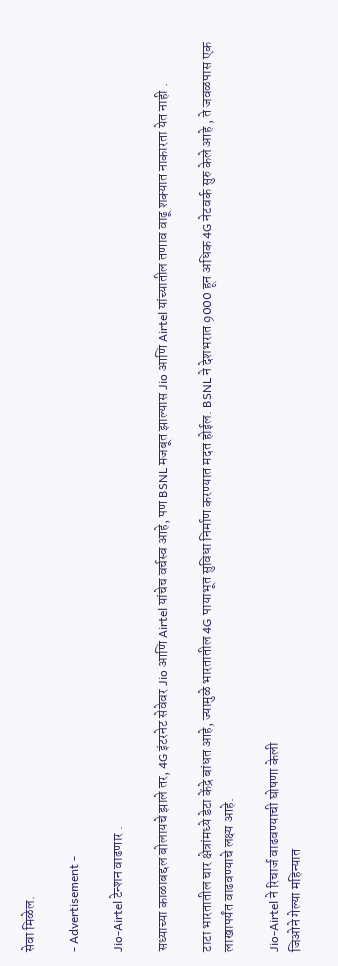सेवा मिळेल.

- Advertisement -

Jio-Airtel टेन्शन वाढणार .

सध्याच्या काळाबद्दल बोलायचे झाले तर, 4G इंटरनेट सेवेवर Jio आणि Airtel यांचेच वर्चस्व आहे, पण BSNL मजबूत झाल्यास Jio आणि Airtel यांच्यातील तणाव वाढू शक्यात नाकारता येत नाही .

टाटा भारतातील चार क्षेत्रांमध्ये डेटा केंद्रे बांधत आहे, ज्यामुळे भारतातील 4G पायाभूत सुविधा निर्माण करण्यात मदत होईल. BSNL ने देशभरात 9000 हून अधिक 4G नेटवर्क सुरु केले आहे , ते जवळपास एक लाखापर्यंत वाढवण्याचे लक्ष्य आहे.

Jio-Airtel ने रिचार्ज वाढवण्याची घोषणा केली
जिओने गेल्या महिन्यात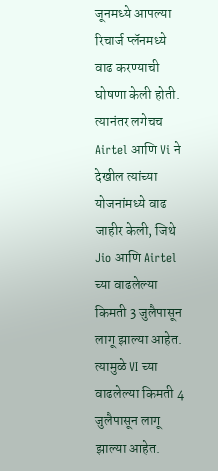जूनमध्ये आपल्या रिचार्ज प्लॅनमध्ये वाढ करण्याची घोषणा केली होती. त्यानंतर लगेचच Airtel आणि Vi ने देखील त्यांच्या योजनांमध्ये वाढ जाहीर केली, जिथे Jio आणि Airtel च्या वाढलेल्या किमती 3 जुलैपासून लागू झाल्या आहेत. त्यामुळे VI च्या वाढलेल्या किमती 4 जुलैपासून लागू झाल्या आहेत.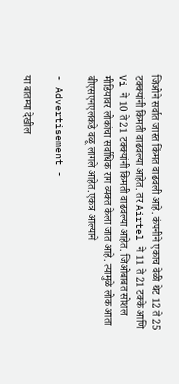जिओने सर्वात जास्त किंमत वाढवली आहे. कंपनीने एकाच वेळी थेट 12 ते 25 टक्क्यांनी किमती वाढवल्या आहेत. तर Airtel ने 11 ते 21 टक्के आणि Vi ने 10 ते 21 टक्क्यांनी किमती वाढवल्या आहेत. जिओबाबत सोशल मीडियावर लोकांचा सर्वाधिक राग व्यक्त केला जात आहे. त्यामुळे लोक आता बीएसएनएलकडे वळू लागले आहेत.एकत्र आल्याने

- Advertisement -

या बातम्या देखील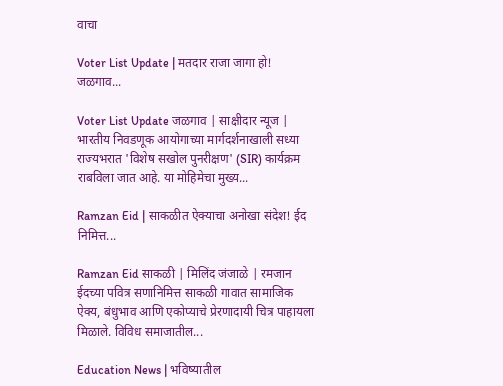वाचा

Voter List Update | मतदार राजा जागा हो! जळगाव...

Voter List Update जळगाव | साक्षीदार न्यूज | भारतीय निवडणूक आयोगाच्या मार्गदर्शनाखाली सध्या राज्यभरात 'विशेष सखोल पुनरीक्षण' (SIR) कार्यक्रम राबविला जात आहे. या मोहिमेचा मुख्य...

Ramzan Eid | साकळीत ऐक्याचा अनोखा संदेश! ईद निमित्त...

Ramzan Eid साकळी | मिलिंद जंजाळे | रमजान ईदच्या पवित्र सणानिमित्त साकळी गावात सामाजिक ऐक्य, बंधुभाव आणि एकोप्याचे प्रेरणादायी चित्र पाहायला मिळाले. विविध समाजातील...

Education News | भविष्यातील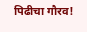पिढीचा गौरव!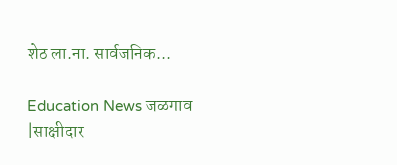शेठ ला.ना. सार्वजनिक...

Education News जळगाव |साक्षीदार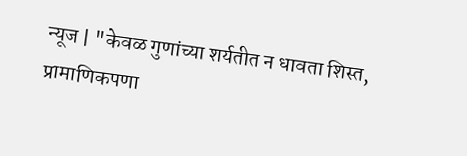न्यूज | "केवळ गुणांच्या शर्यतीत न धावता शिस्त, प्रामाणिकपणा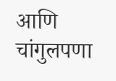आणि चांगुलपणा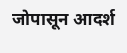जोपासून आदर्श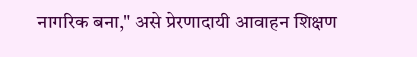नागरिक बना," असे प्रेरणादायी आवाहन शिक्षण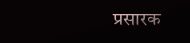प्रसारक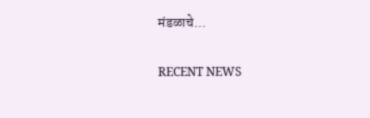मंडळाचे...

RECENT NEWS